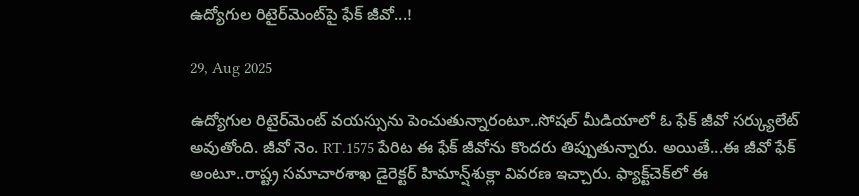ఉద్యోగుల రిటైర్‌మెంట్‌పై ఫేక్ జీవో...!

29, Aug 2025

ఉద్యోగుల రిటైర్‌మెంట్ వ‌య‌స్సును పెంచుతున్నారంటూ..సోష‌ల్ మీడియాలో ఓ ఫేక్ జీవో స‌ర్క్యులేట్ అవుతోంది. జీవో నెం. RT.1575 పేరిట ఈ ఫేక్ జీవోను కొంద‌రు తిప్పుతున్నారు. అయితే...ఈ జీవో ఫేక్ అంటూ..రాష్ట్ర స‌మాచార‌శాఖ డైరెక్ట‌ర్ హిమాన్ష్‌శుక్లా వివ‌ర‌ణ ఇచ్చారు. ఫ్యాక్ట్‌చెక్‌లో ఈ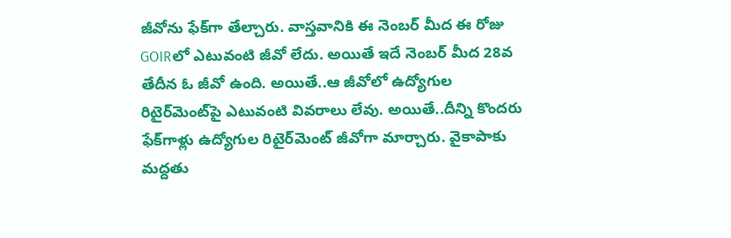జీవోను ఫేక్‌గా తేల్చారు. వాస్త‌వానికి ఈ నెంబ‌ర్ మీద ఈ రోజు GOIRలో ఎటువంటి జీవో లేదు. అయితే ఇదే నెంబ‌ర్ మీద 28వ తేదీన ఓ జీవో ఉంది. అయితే..ఆ జీవోలో ఉద్యోగుల రిటైర్‌మెంట్‌పై ఎటువంటి వివ‌రాలు లేవు. అయితే..దీన్ని కొంద‌రు ఫేక్‌గాళ్లు ఉద్యోగుల రిటైర్‌మెంట్ జీవోగా మార్చారు. వైకాపాకు మ‌ద్ద‌తు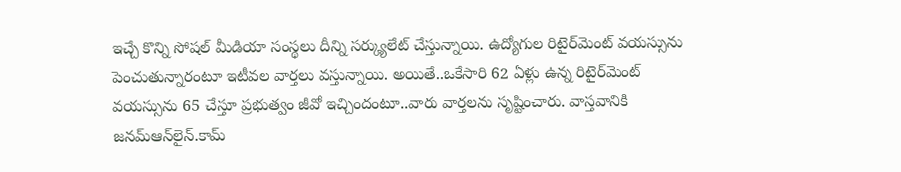ఇచ్చే కొన్ని సోష‌ల్ మీడియా సంస్థ‌లు దీన్ని స‌ర్క్యులేట్ చేస్తున్నాయి. ఉద్యోగుల రిటైర్‌మెంట్ వ‌య‌స్సును పెంచుతున్నారంటూ ఇటీవ‌ల వార్త‌లు వ‌స్తున్నాయి. అయితే..ఒకేసారి 62 ఏళ్లు ఉన్న రిటైర్‌మెంట్ వ‌య‌స్సును 65 చేస్తూ ప్ర‌భుత్వం జీవో ఇచ్చిందంటూ..వారు వార్త‌ల‌ను సృష్టించారు. వాస్త‌వానికి జ‌న‌మ్ఆన్‌లైన్‌.కామ్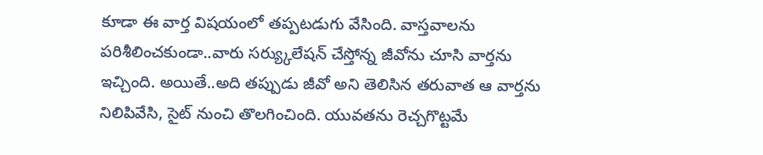కూడా ఈ వార్త విష‌యంలో త‌ప్ప‌ట‌డుగు వేసింది. వాస్త‌వాల‌ను ప‌రిశీలించ‌కుండా..వారు స‌ర్య్కులేష‌న్ చేస్తోన్న జీవోను చూసి వార్త‌ను ఇచ్చింది. అయితే..అది త‌ప్పుడు జీవో అని తెలిసిన త‌రువాత ఆ వార్త‌ను నిలిపివేసి, సైట్ నుంచి తొల‌గించింది. యువ‌త‌ను రెచ్చ‌గొట్ట‌మే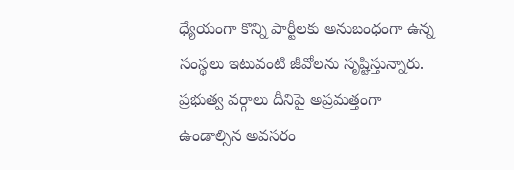ధ్యేయంగా కొన్ని పార్టీల‌కు అనుబంధంగా ఉన్న సంస్థ‌లు ఇటువంటి జీవోలను సృష్టిస్తున్నారు. ప్ర‌భుత్వ వ‌ర్గాలు దీనిపై అప్ర‌మ‌త్తంగా ఉండాల్సిన అవ‌స‌రం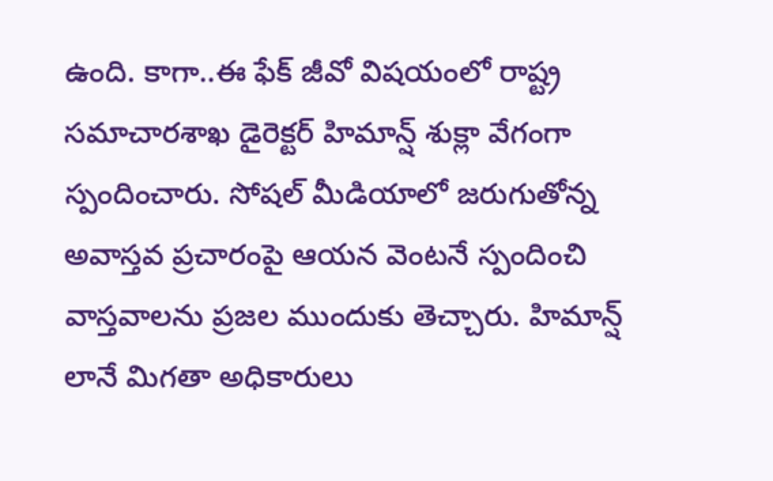ఉంది. కాగా..ఈ ఫేక్‌ జీవో విష‌యంలో రాష్ట్ర స‌మాచార‌శాఖ డైరెక్ట‌ర్ హిమాన్ష్ శుక్లా వేగంగా స్పందించారు. సోష‌ల్ మీడియాలో జ‌రుగుతోన్న అవాస్త‌వ ప్ర‌చారంపై ఆయ‌న వెంట‌నే స్పందించి వాస్త‌వాల‌ను ప్ర‌జ‌ల ముందుకు తెచ్చారు. హిమాన్ష్ లానే మిగ‌తా అధికారులు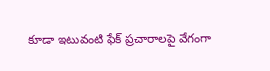కూడా ఇటువంటి ఫేక్ ప్ర‌చారాల‌పై వేగంగా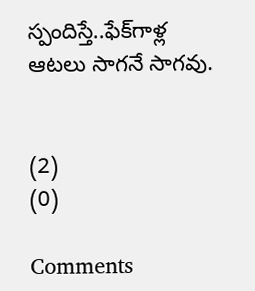స్పందిస్తే..ఫేక్‌గాళ్ల ఆట‌లు సాగ‌నే సాగ‌వు.


(2)
(0)

Comments